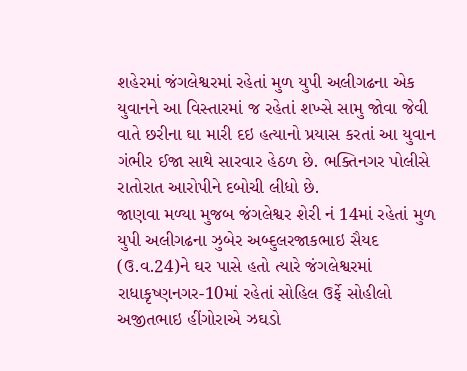શહેરમાં જંગલેશ્વરમાં રહેતાં મુળ યુપી અલીગઢના એક યુવાનને આ વિસ્તારમાં જ રહેતાં શખ્સે સામુ જોવા જેવી વાતે છરીના ઘા મારી દઇ હત્યાનો પ્રયાસ કરતાં આ યુવાન ગંભીર ઈજા સાથે સારવાર હેઠળ છે. ભક્તિનગર પોલીસે રાતોરાત આરોપીને દબોચી લીધો છે.
જાણવા મળ્યા મુજબ જંગલેશ્વર શેરી નં 14માં રહેતાં મુળ યુપી અલીગઢના ઝુબેર અબ્દુલરજાકભાઇ સૈયદ (ઉ.વ.24)ને ઘર પાસે હતો ત્યારે જંગલેશ્વરમાં રાધાકૃષ્ણનગર-10માં રહેતાં સોહિલ ઉર્ફે સોહીલો અજીતભાઇ હીંગોરાએ ઝઘડો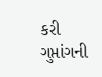કરી ગુપ્તાંગની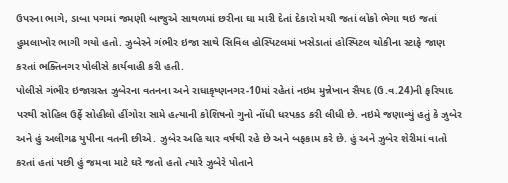ઉપરના ભાગે, ડાબા પગમાં જમણી બાજુએ સાથળમાં છરીના ઘા મારી દેતાં દેકારો મચી જતાં લોકો ભેગા થઇ જતાં હુમલાખોર ભાગી ગયો હતો. ઝુબેરને ગંભીર ઇજા સાથે સિવિલ હોસ્પિટલમાં ખસેડાતાં હોસ્પિટલ ચોકીના સ્ટાફે જાણ કરતાં ભક્તિનગર પોલીસે કાર્યવાહી કરી હતી.
પોલીસે ગંભીર ઇજાગ્રસ્ત ઝુબેરના વતનના અને રાધાકૃષ્ણનગર-10માં રહેતાં નઇમ મુન્નેખાન સૈયદ (ઉ.વ.24)ની ફરિયાદ પરથી સોહિલ ઉર્ફે સોહીલો હીંગોરા સામે હત્યાની કોશિષનો ગુનો નોંધી ધરપકડ કરી લીધી છે. નઇમે જણાવ્યું હતું કે ઝુબેર અને હું અલીગઢ યુપીના વતની છીએ. ઝુબેર અહિ ચાર વર્ષથી રહે છે અને બફકામ કરે છે. હું અને ઝુબેર શેરીમાં વાતો કરતાં હતાં પછી હું જમવા માટે ઘરે જતો હતો ત્યારે ઝુબેરે પોતાને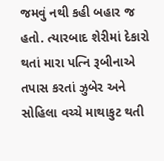જમવું નથી કહી બહાર જ હતો. ત્યારબાદ શેરીમાં દેકારો થતાં મારા પત્નિ રૂબીનાએ તપાસ કરતાં ઝુબેર અને સોહિલા વચ્ચે માથાકુટ થતી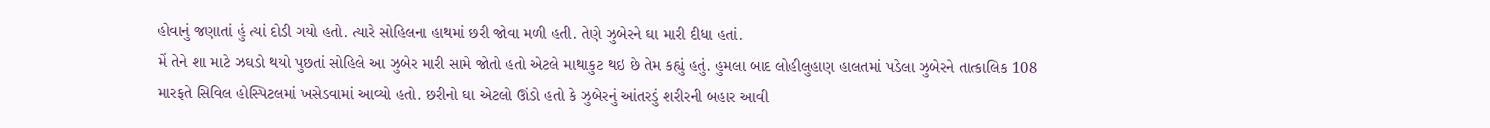હોવાનું જણાતાં હું ત્યાં દોડી ગયો હતો. ત્યારે સોહિલના હાથમાં છરી જોવા મળી હતી. તેણે ઝુબેરને ઘા મારી દીધા હતાં.
મેં તેને શા માટે ઝઘડો થયો પુછતાં સોહિલે આ ઝુબેર મારી સામે જોતો હતો એટલે માથાકુટ થઇ છે તેમ કહ્યું હતું. હુમલા બાદ લોહીલુહાણ હાલતમાં પડેલા ઝુબેરને તાત્કાલિક 108 મારફતે સિવિલ હોસ્પિટલમાં ખસેડવામાં આવ્યો હતો. છરીનો ઘા એટલો ઊંડો હતો કે ઝુબેરનું આંતરડું શરીરની બહાર આવી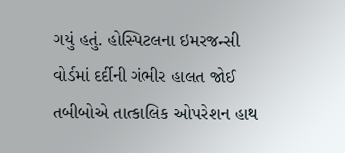ગયું હતું. હોસ્પિટલના ઇમરજન્સી વોર્ડમાં દર્દીની ગંભીર હાલત જોઈ તબીબોએ તાત્કાલિક ઓપરેશન હાથ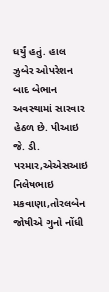ધર્યું હતું. હાલ ઝુબેર ઓપરેશન બાદ બેભાન અવસ્થામાં સારવાર હેઠળ છે. પીઆઇ જે. ડી. પરમાર,એએસઆઇ નિલેષભાઇ મકવાણા,તોરલબેન જોષીએ ગુનો નોંધી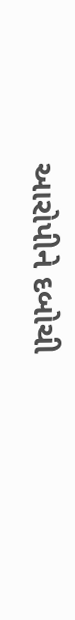આરોપીને દબોચી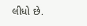લીધો છે.